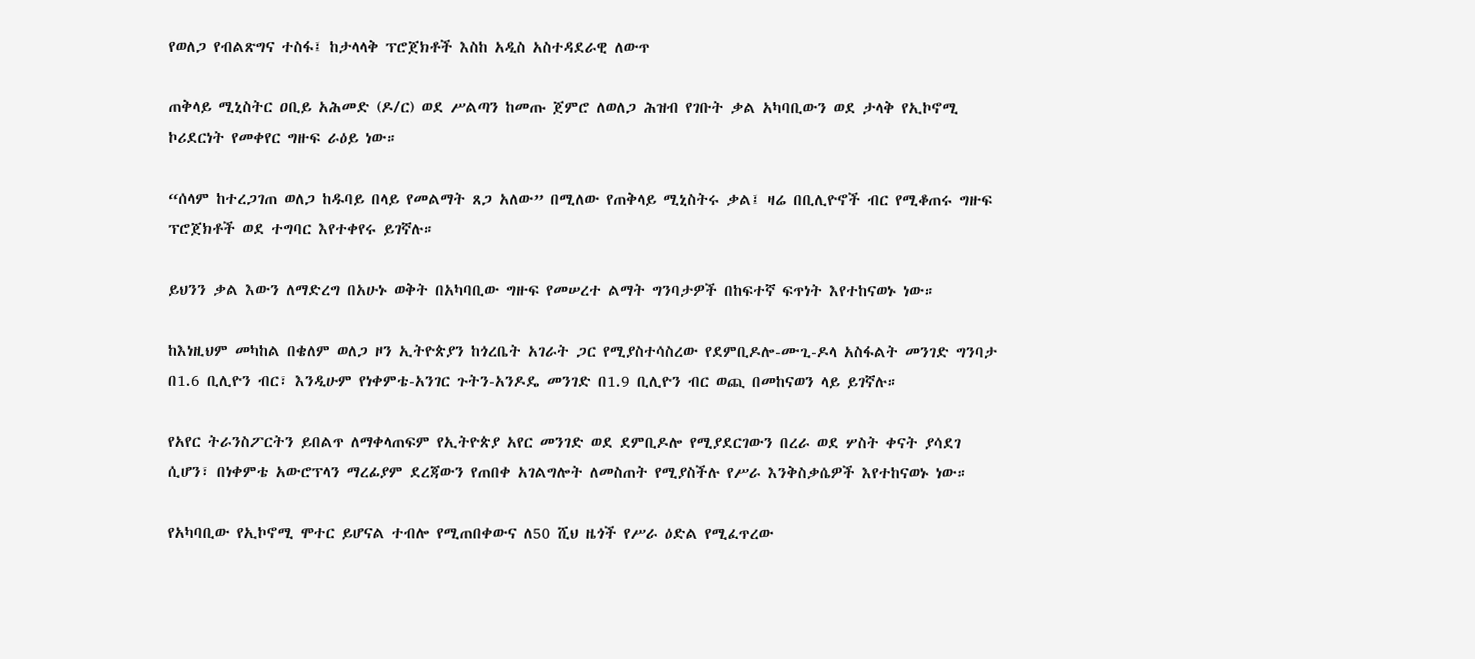የወለጋ የብልጽግና ተስፋ፤ ከታላላቅ ፕሮጀክቶች እስከ አዲስ አስተዳደራዊ ለውጥ

ጠቅላይ ሚኒስትር ዐቢይ አሕመድ (ዶ/ር) ወደ ሥልጣን ከመጡ ጀምሮ ለወለጋ ሕዝብ የገቡት ቃል አካባቢውን ወደ ታላቅ የኢኮኖሚ ኮሪደርነት የመቀየር ግዙፍ ራዕይ ነው።

“ሰላም ከተረጋገጠ ወለጋ ከዱባይ በላይ የመልማት ጸጋ አለው” በሚለው የጠቅላይ ሚኒስትሩ ቃል፤ ዛሬ በቢሊዮኖች ብር የሚቆጠሩ ግዙፍ ፕሮጀክቶች ወደ ተግባር እየተቀየሩ ይገኛሉ።

ይህንን ቃል እውን ለማድረግ በአሁኑ ወቅት በአካባቢው ግዙፍ የመሠረተ ልማት ግንባታዎች በከፍተኛ ፍጥነት እየተከናወኑ ነው።

ከእነዚህም መካከል በቄለም ወለጋ ዞን ኢትዮጵያን ከጎረቤት አገራት ጋር የሚያስተሳስረው የደምቢዶሎ-ሙጊ-ዶላ አስፋልት መንገድ ግንባታ በ1.6 ቢሊዮን ብር፣ እንዲሁም የነቀምቴ-አንገር ጉትን-አንዶዴ መንገድ በ1.9 ቢሊዮን ብር ወጪ በመከናወን ላይ ይገኛሉ።

የአየር ትራንስፖርትን ይበልጥ ለማቀላጠፍም የኢትዮጵያ አየር መንገድ ወደ ደምቢዶሎ የሚያደርገውን በረራ ወደ ሦስት ቀናት ያሳደገ ሲሆን፣ በነቀምቴ አውሮፕላን ማረፊያም ደረጃውን የጠበቀ አገልግሎት ለመስጠት የሚያስችሉ የሥራ እንቅስቃሴዎች እየተከናወኑ ነው።

የአካባቢው የኢኮኖሚ ሞተር ይሆናል ተብሎ የሚጠበቀውና ለ50 ሺህ ዜጎች የሥራ ዕድል የሚፈጥረው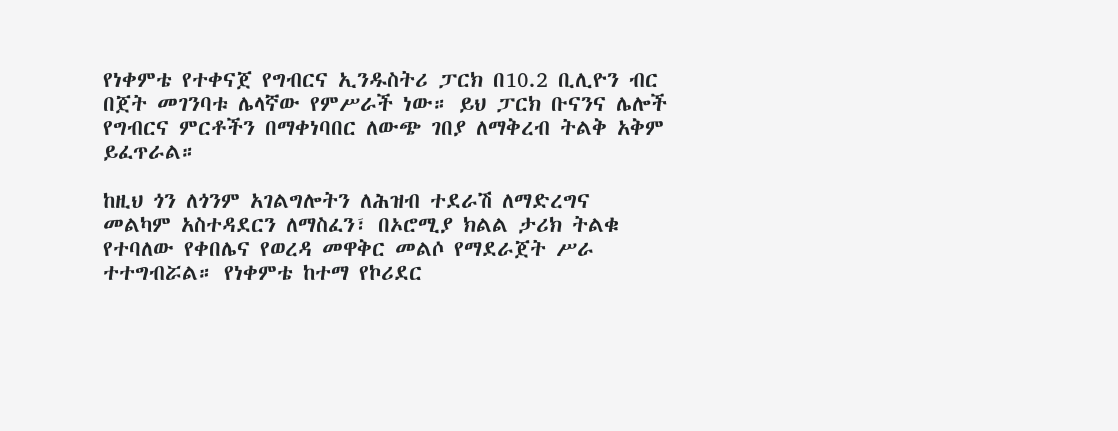የነቀምቴ የተቀናጀ የግብርና ኢንዱስትሪ ፓርክ በ10.2 ቢሊዮን ብር በጀት መገንባቱ ሌላኛው የምሥራች ነው። ይህ ፓርክ ቡናንና ሌሎች የግብርና ምርቶችን በማቀነባበር ለውጭ ገበያ ለማቅረብ ትልቅ አቅም ይፈጥራል።

ከዚህ ጎን ለጎንም አገልግሎትን ለሕዝብ ተደራሽ ለማድረግና መልካም አስተዳደርን ለማስፈን፣ በኦሮሚያ ክልል ታሪክ ትልቁ የተባለው የቀበሌና የወረዳ መዋቅር መልሶ የማደራጀት ሥራ ተተግብሯል። የነቀምቴ ከተማ የኮሪደር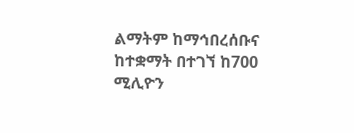ልማትም ከማኅበረሰቡና ከተቋማት በተገኘ ከ700 ሚሊዮን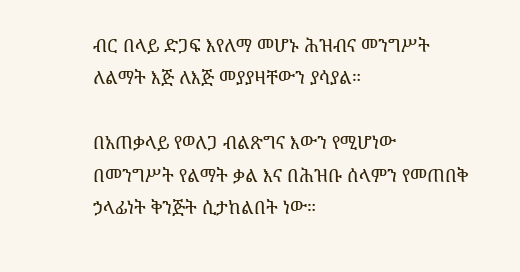ብር በላይ ድጋፍ እየለማ መሆኑ ሕዝብና መንግሥት ለልማት እጅ ለእጅ መያያዛቸውን ያሳያል።

በአጠቃላይ የወለጋ ብልጽግና እውን የሚሆነው በመንግሥት የልማት ቃል እና በሕዝቡ ሰላምን የመጠበቅ ኃላፊነት ቅንጅት ሲታከልበት ነው።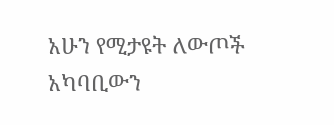አሁን የሚታዩት ለውጦች አካባቢውን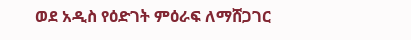ወደ አዲስ የዕድገት ምዕራፍ ለማሸጋገር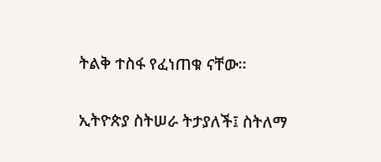ትልቅ ተስፋ የፈነጠቁ ናቸው።

ኢትዮጵያ ስትሠራ ትታያለች፤ ስትለማ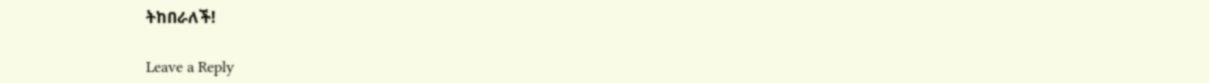ትከበራለች!

Leave a Reply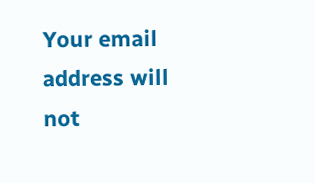Your email address will not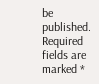be published. Required fields are marked *